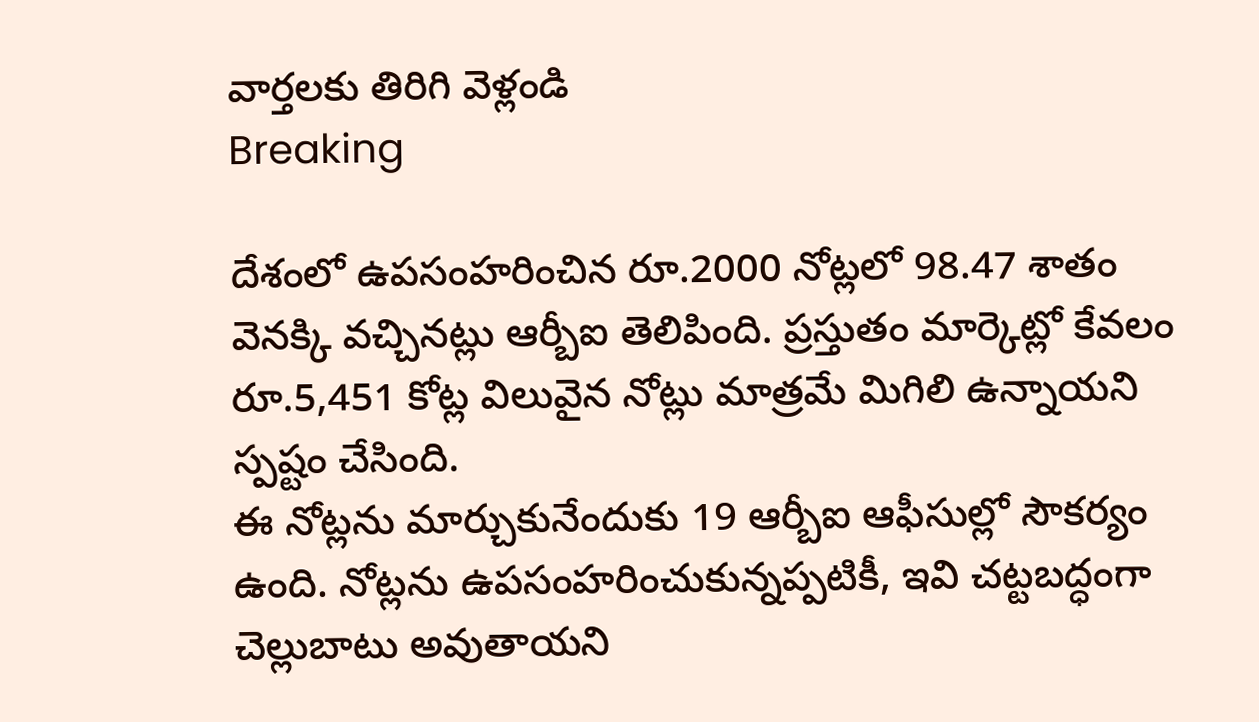వార్తలకు తిరిగి వెళ్లండి
Breaking

దేశంలో ఉపసంహరించిన రూ.2000 నోట్లలో 98.47 శాతం వెనక్కి వచ్చినట్లు ఆర్బీఐ తెలిపింది. ప్రస్తుతం మార్కెట్లో కేవలం రూ.5,451 కోట్ల విలువైన నోట్లు మాత్రమే మిగిలి ఉన్నాయని స్పష్టం చేసింది.
ఈ నోట్లను మార్చుకునేందుకు 19 ఆర్బీఐ ఆఫీసుల్లో సౌకర్యం ఉంది. నోట్లను ఉపసంహరించుకున్నప్పటికీ, ఇవి చట్టబద్ధంగా చెల్లుబాటు అవుతాయని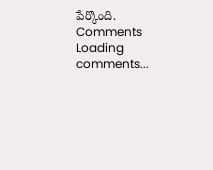పేర్కొంది.
Comments
Loading comments...